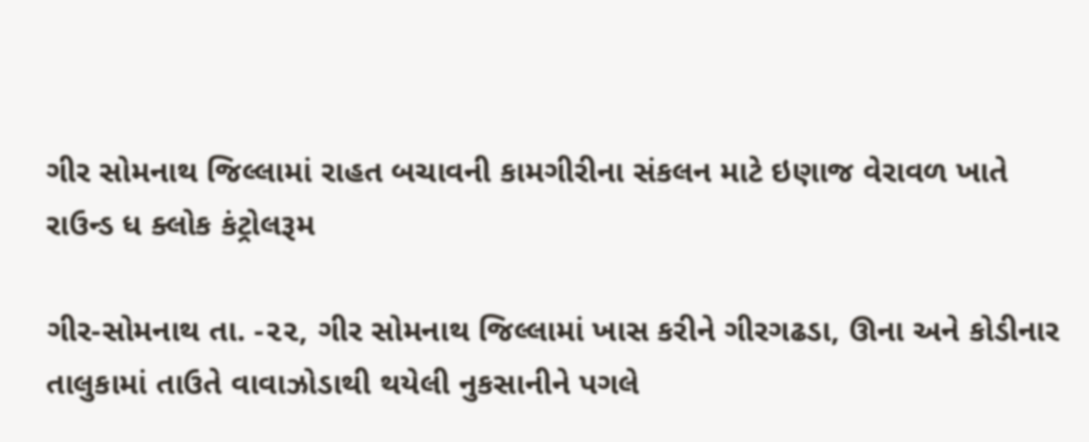ગીર સોમનાથ જિલ્લામાં રાહત બચાવની કામગીરીના સંકલન માટે ઇણાજ વેરાવળ ખાતે રાઉન્ડ ધ ક્લોક કંટ્રોલરૂમ

ગીર-સોમનાથ તા. -૨૨, ગીર સોમનાથ જિલ્લામાં ખાસ કરીને ગીરગઢડા, ઊના અને કોડીનાર તાલુકામાં તાઉતે વાવાઝોડાથી થયેલી નુકસાનીને પગલે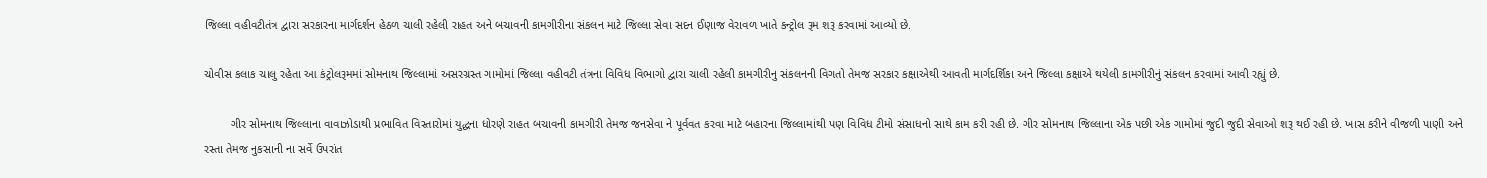જિલ્લા વહીવટીતંત્ર દ્વારા સરકારના માર્ગદર્શન હેઠળ ચાલી રહેલી રાહત અને બચાવની કામગીરીના સંકલન માટે જિલ્લા સેવા સદન ઈણાજ વેરાવળ ખાતે કન્ટ્રોલ રૂમ શરૂ કરવામાં આવ્યો છે.

ચોવીસ કલાક ચાલુ રહેતા આ કંટ્રોલરૂમમાં સોમનાથ જિલ્લામાં અસરગ્રસ્ત ગામોમાં જિલ્લા વહીવટી તંત્રના વિવિધ વિભાગો દ્વારા ચાલી રહેલી કામગીરીનુ સંકલનની વિગતો તેમજ સરકાર કક્ષાએથી આવતી માર્ગદર્શિકા અને જિલ્લા કક્ષાએ થયેલી કામગીરીનું સંકલન કરવામાં આવી રહ્યું છે.

        ગીર સોમનાથ જિલ્લાના વાવાઝોડાથી પ્રભાવિત વિસ્તારોમાં યુદ્ધના ધોરણે રાહત બચાવની કામગીરી તેમજ જનસેવા ને પૂર્વવત કરવા માટે બહારના જિલ્લામાંથી પણ વિવિધ ટીમો સંસાધનો સાથે કામ કરી રહી છે. ગીર સોમનાથ જિલ્લાના એક પછી એક ગામોમાં જુદી જુદી સેવાઓ શરૂ થઈ રહી છે. ખાસ કરીને વીજળી પાણી અને રસ્તા તેમજ નુકસાની ના સર્વે ઉપરાંત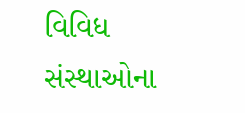વિવિધ સંસ્થાઓના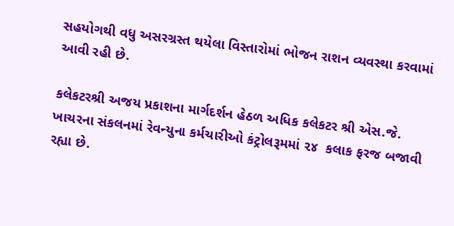સહયોગથી વધુ અસરગ્રસ્ત થયેલા વિસ્તારોમાં ભોજન રાશન વ્યવસ્થા કરવામાં આવી રહી છે.

કલેકટરશ્રી અજય પ્રકાશના માર્ગદર્શન હેઠળ અધિક કલેકટર શ્રી એસ.જે. ખાચરના સંકલનમાં રેવન્યુના કર્મચારીઓ કંટ્રોલરૂમમાં ૨૪  કલાક ફરજ બજાવી રહ્યા છે.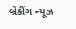બ્રેકીંગ ન્યૂઝ